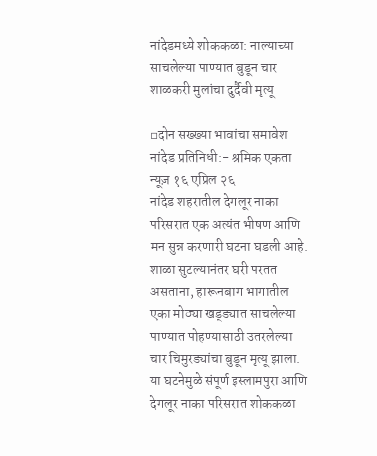नांदेडमध्ये शोककळा: नाल्याच्या साचलेल्या पाण्यात बुडून चार शाळकरी मुलांचा दुर्दैवी मृत्यू

▫दोन सख्ख्या भावांचा समावेश
नांदेड प्रतिनिधी:- श्रमिक एकता न्यूज़ १६ एप्रिल २६
नांदेड शहरातील देगलूर नाका परिसरात एक अत्यंत भीषण आणि मन सुन्न करणारी घटना घडली आहे. शाळा सुटल्यानंतर घरी परतत असताना, हारूनबाग भागातील एका मोठ्या खड्ड्यात साचलेल्या पाण्यात पोहण्यासाठी उतरलेल्या चार चिमुरड्यांचा बुडून मृत्यू झाला. या घटनेमुळे संपूर्ण इस्लामपुरा आणि देगलूर नाका परिसरात शोककळा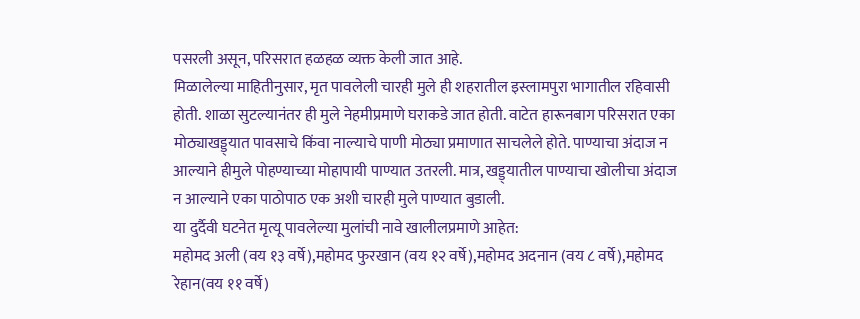पसरली असून, परिसरात हळहळ व्यक्त केली जात आहे.
मिळालेल्या माहितीनुसार, मृत पावलेली चारही मुले ही शहरातील इस्लामपुरा भागातील रहिवासी होती. शाळा सुटल्यानंतर ही मुले नेहमीप्रमाणे घराकडे जात होती. वाटेत हारूनबाग परिसरात एका मोठ्याखड्ड्यात पावसाचे किंवा नाल्याचे पाणी मोठ्या प्रमाणात साचलेले होते. पाण्याचा अंदाज न आल्याने हीमुले पोहण्याच्या मोहापायी पाण्यात उतरली. मात्र, खड्ड्यातील पाण्याचा खोलीचा अंदाज न आल्याने एका पाठोपाठ एक अशी चारही मुले पाण्यात बुडाली.
या दुर्दैवी घटनेत मृत्यू पावलेल्या मुलांची नावे खालीलप्रमाणे आहेत:
महोमद अली (वय १३ वर्षे),महोमद फुरखान (वय १२ वर्षे),महोमद अदनान (वय ८ वर्षे),महोमद रेहान(वय ११ वर्षे)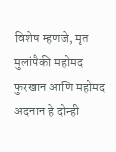विशेष म्हणजे, मृत मुलांपैकी महोमद फुरखान आणि महोमद अदनान हे दोन्ही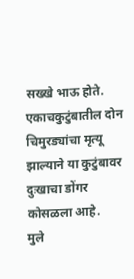सख्खे भाऊ होते. एकाचकुटुंबातील दोन चिमुरड्यांचा मृत्यू झाल्याने या कुटुंबावर दुःखाचा डोंगर कोसळला आहे.
मुले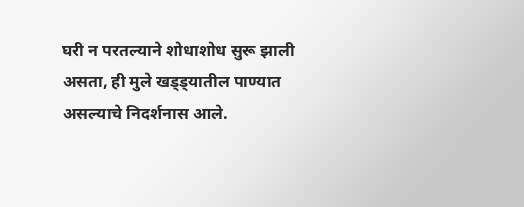घरी न परतल्याने शोधाशोध सुरू झाली असता, ही मुले खड्ड्यातील पाण्यात असल्याचे निदर्शनास आले.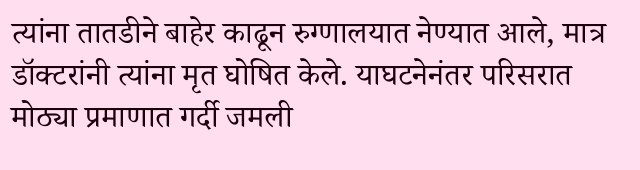त्यांना तातडीने बाहेर काढून रुग्णालयात नेण्यात आले, मात्र डॉक्टरांनी त्यांना मृत घोषित केले. याघटनेनंतर परिसरात मोठ्या प्रमाणात गर्दी जमली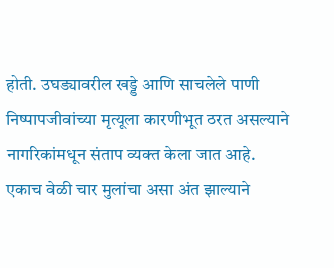होती. उघड्यावरील खड्डे आणि साचलेले पाणी निष्पापजीवांच्या मृत्यूला कारणीभूत ठरत असल्याने नागरिकांमधून संताप व्यक्त केला जात आहे.
एकाच वेळी चार मुलांचा असा अंत झाल्याने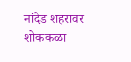नांदेड शहरावर शोककळा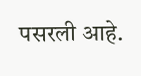पसरली आहे.